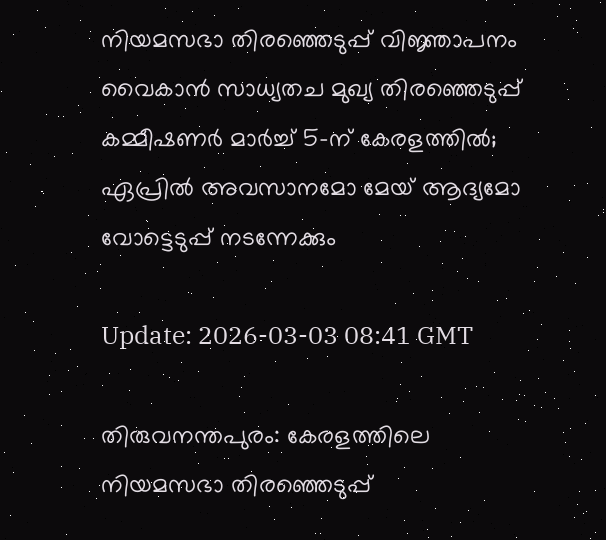നിയമസഭാ തിരഞ്ഞെടുപ്പ് വിജ്ഞാപനം വൈകാന്‍ സാധ്യതച മുഖ്യ തിരഞ്ഞെടുപ്പ് കമ്മീഷണര്‍ മാര്‍ച്ച് 5-ന് കേരളത്തില്‍; ഏപ്രില്‍ അവസാനമോ മേയ് ആദ്യമോ വോട്ടെടുപ്പ് നടന്നേക്കും

Update: 2026-03-03 08:41 GMT

തിരുവനന്തപുരം: കേരളത്തിലെ നിയമസഭാ തിരഞ്ഞെടുപ്പ്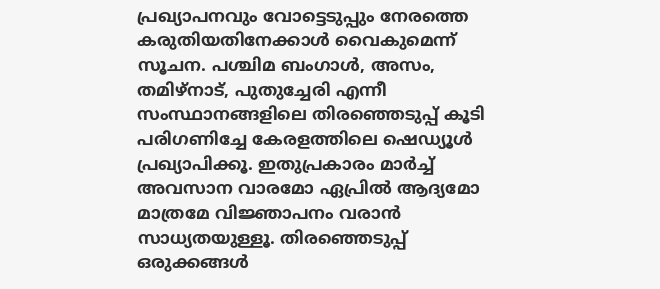പ്രഖ്യാപനവും വോട്ടെടുപ്പും നേരത്തെ കരുതിയതിനേക്കാള്‍ വൈകുമെന്ന് സൂചന. പശ്ചിമ ബംഗാള്‍, അസം, തമിഴ്നാട്, പുതുച്ചേരി എന്നീ സംസ്ഥാനങ്ങളിലെ തിരഞ്ഞെടുപ്പ് കൂടി പരിഗണിച്ചേ കേരളത്തിലെ ഷെഡ്യൂള്‍ പ്രഖ്യാപിക്കൂ. ഇതുപ്രകാരം മാര്‍ച്ച് അവസാന വാരമോ ഏപ്രില്‍ ആദ്യമോ മാത്രമേ വിജ്ഞാപനം വരാന്‍ സാധ്യതയുള്ളൂ. തിരഞ്ഞെടുപ്പ് ഒരുക്കങ്ങള്‍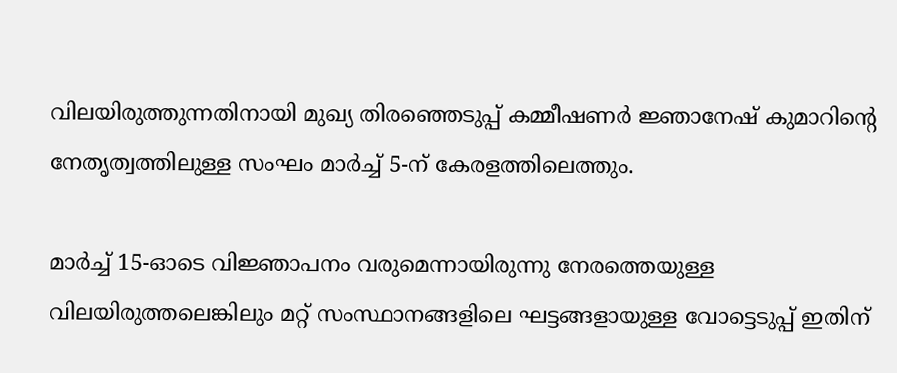വിലയിരുത്തുന്നതിനായി മുഖ്യ തിരഞ്ഞെടുപ്പ് കമ്മീഷണര്‍ ജ്ഞാനേഷ് കുമാറിന്റെ നേതൃത്വത്തിലുള്ള സംഘം മാര്‍ച്ച് 5-ന് കേരളത്തിലെത്തും.

മാര്‍ച്ച് 15-ഓടെ വിജ്ഞാപനം വരുമെന്നായിരുന്നു നേരത്തെയുള്ള വിലയിരുത്തലെങ്കിലും മറ്റ് സംസ്ഥാനങ്ങളിലെ ഘട്ടങ്ങളായുള്ള വോട്ടെടുപ്പ് ഇതിന്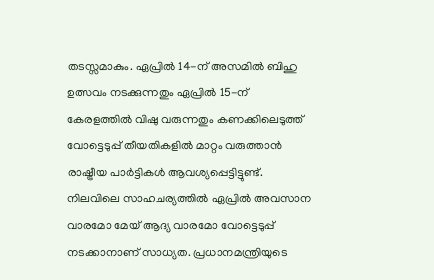തടസ്സമാകും. ഏപ്രില്‍ 14-ന് അസമില്‍ ബിഹു ഉത്സവം നടക്കുന്നതും ഏപ്രില്‍ 15-ന് കേരളത്തില്‍ വിഷു വരുന്നതും കണക്കിലെടുത്ത് വോട്ടെടുപ്പ് തീയതികളില്‍ മാറ്റം വരുത്താന്‍ രാഷ്ട്രീയ പാര്‍ട്ടികള്‍ ആവശ്യപ്പെട്ടിട്ടുണ്ട്. നിലവിലെ സാഹചര്യത്തില്‍ ഏപ്രില്‍ അവസാന വാരമോ മേയ് ആദ്യ വാരമോ വോട്ടെടുപ്പ് നടക്കാനാണ് സാധ്യത. പ്രധാനമന്ത്രിയുടെ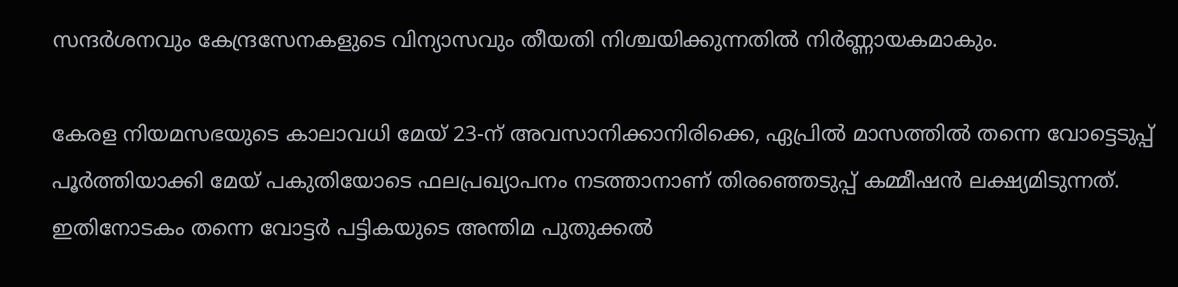സന്ദര്‍ശനവും കേന്ദ്രസേനകളുടെ വിന്യാസവും തീയതി നിശ്ചയിക്കുന്നതില്‍ നിര്‍ണ്ണായകമാകും.

കേരള നിയമസഭയുടെ കാലാവധി മേയ് 23-ന് അവസാനിക്കാനിരിക്കെ, ഏപ്രില്‍ മാസത്തില്‍ തന്നെ വോട്ടെടുപ്പ് പൂര്‍ത്തിയാക്കി മേയ് പകുതിയോടെ ഫലപ്രഖ്യാപനം നടത്താനാണ് തിരഞ്ഞെടുപ്പ് കമ്മീഷന്‍ ലക്ഷ്യമിടുന്നത്. ഇതിനോടകം തന്നെ വോട്ടര്‍ പട്ടികയുടെ അന്തിമ പുതുക്കല്‍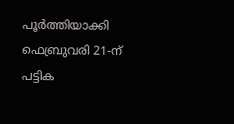പൂര്‍ത്തിയാക്കി ഫെബ്രുവരി 21-ന് പട്ടിക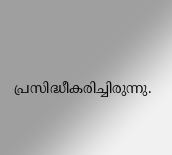പ്രസിദ്ധീകരിച്ചിരുന്നു.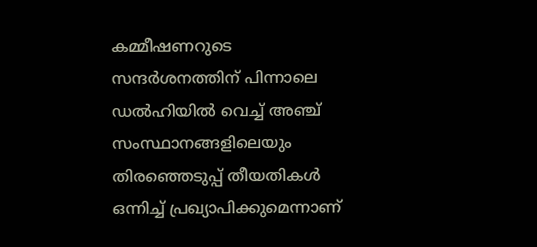കമ്മീഷണറുടെ സന്ദര്‍ശനത്തിന് പിന്നാലെ ഡല്‍ഹിയില്‍ വെച്ച് അഞ്ച് സംസ്ഥാനങ്ങളിലെയും തിരഞ്ഞെടുപ്പ് തീയതികള്‍ ഒന്നിച്ച് പ്രഖ്യാപിക്കുമെന്നാണ്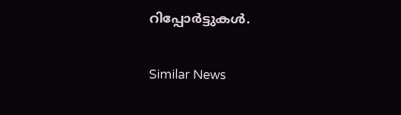റിപ്പോര്‍ട്ടുകള്‍.

Similar News